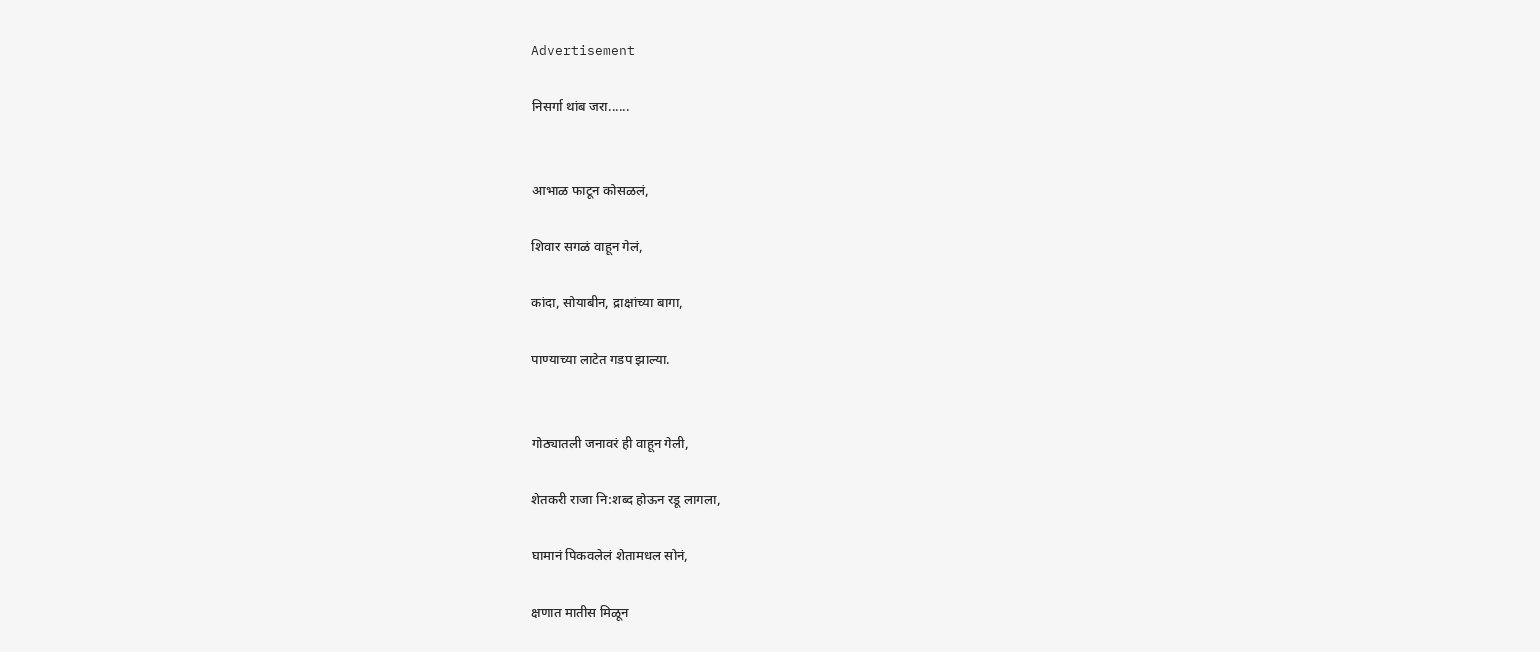Advertisement

निसर्गा थांब जरा......


आभाळ फाटून कोसळलं,

शिवार सगळं वाहून गेलं,

कांदा, सोयाबीन, द्राक्षांच्या बागा,

पाण्याच्या लाटेत गडप झाल्या.


गोठ्यातली जनावरं ही वाहून गेली,

शेतकरी राजा नि:शब्द होऊन रडू लागला,

घामानं पिकवलेलं शेतामधल सोनं,

क्षणात मातीस मिळून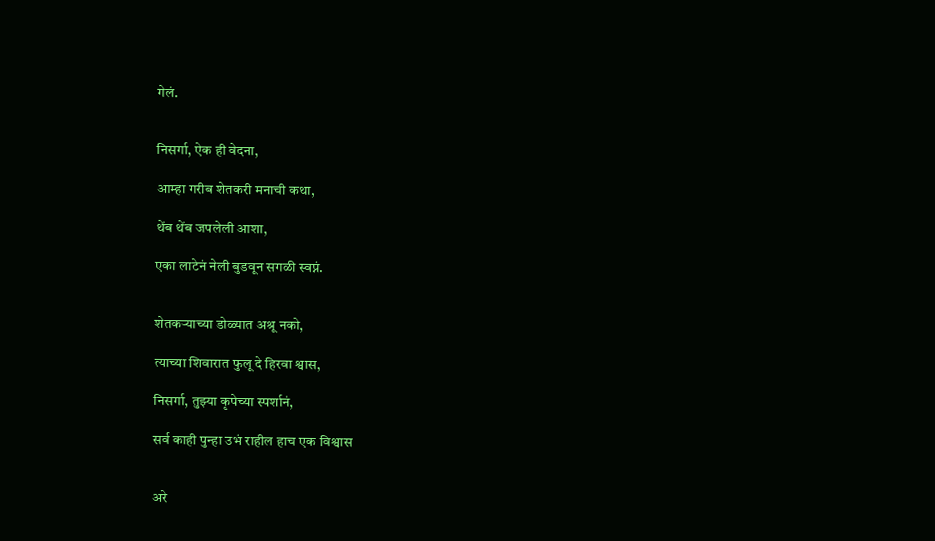गेलं.


निसर्गा, ऐक ही वेदना,

आम्हा गरीब शेतकरी मनाची कथा,

थेंब थेंब जपलेली आशा,

एका लाटेनं नेली बुडवून सगळी स्वप्नं.


शेतकऱ्याच्या डोळ्यात अश्रू नको,

त्याच्या शिवारात फुलू दे हिरवा श्वास,

निसर्गा, तुझ्या कृपेच्या स्पर्शानं,

सर्व काही पुन्हा उभं राहील हाच एक विश्वास


अरे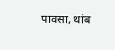पावसा, थांब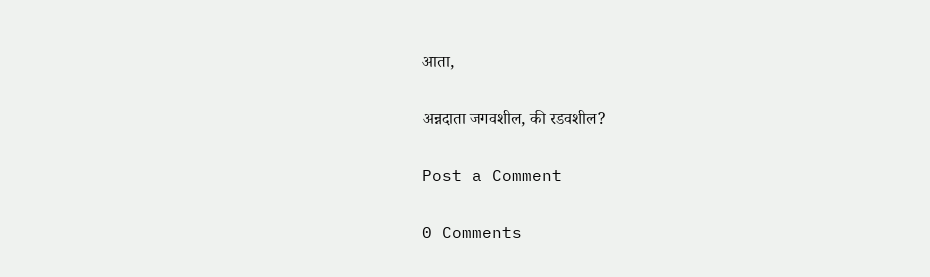आता,

अन्नदाता जगवशील, की रडवशील?

Post a Comment

0 Comments